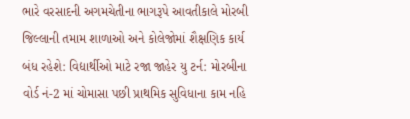ભારે વરસાદની અગમચેતીના ભાગરૂપે આવતીકાલે મોરબી જિલ્લાની તમામ શાળાઓ અને કોલેજોમાં શૈક્ષણિક કાર્ય બંધ રહેશે: વિદ્યાર્થીઓ માટે રજા જાહેર યુ ટર્ન: મોરબીના વોર્ડ નં-2 માં ચોમાસા પછી પ્રાથમિક સુવિધાના કામ નહિ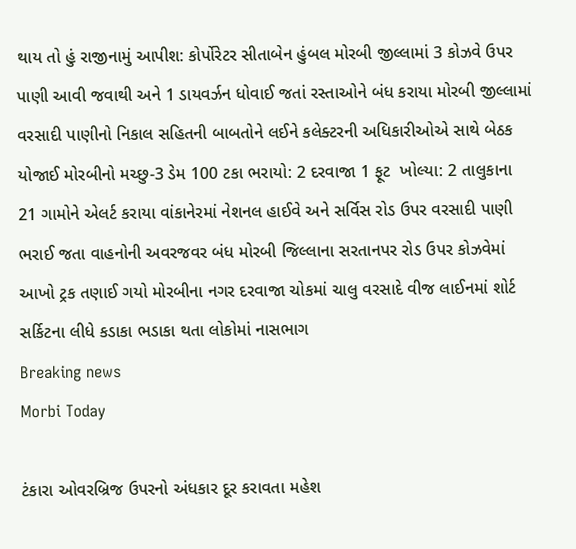થાય તો હું રાજીનામું આપીશ: કોર્પોરેટર સીતાબેન હુંબલ મોરબી જીલ્લામાં 3 કોઝવે ઉપર પાણી આવી જવાથી અને 1 ડાયવર્ઝન ધોવાઈ જતાં રસ્તાઓને બંધ કરાયા મોરબી જીલ્લામાં વરસાદી પાણીનો નિકાલ સહિતની બાબતોને લઈને કલેક્ટરની અધિકારીઓએ સાથે બેઠક યોજાઈ મોરબીનો મચ્છુ-3 ડેમ 100 ટકા ભરાયો: 2 દરવાજા 1 ફૂટ  ખોલ્યા: 2 તાલુકાના 21 ગામોને એલર્ટ કરાયા વાંકાનેરમાં નેશનલ હાઈવે અને સર્વિસ રોડ ઉપર વરસાદી પાણી ભરાઈ જતા વાહનોની અવરજવર બંધ મોરબી જિલ્લાના સરતાનપર રોડ ઉપર કોઝવેમાં આખો ટ્રક તણાઈ ગયો મોરબીના નગર દરવાજા ચોકમાં ચાલુ વરસાદે વીજ લાઈનમાં શોર્ટ સર્કિટના લીધે કડાકા ભડાકા થતા લોકોમાં નાસભાગ
Breaking news
Morbi Today

ટંકારા ઓવરબ્રિજ ઉપરનો અંધકાર દૂર કરાવતા મહેશ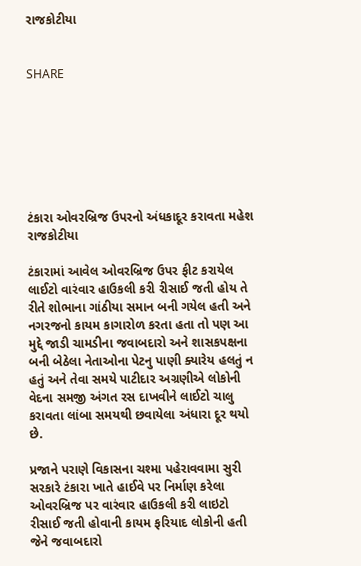રાજકોટીયા


SHARE







ટંકારા ઓવરબ્રિજ ઉપરનો અંધકાદૂર કરાવતા મહેશ રાજકોટીયા

ટંકારામાં આવેલ ઓવરબ્રિજ ઉપર ફીટ કરાયેલ લાઈટો વારંવાર હાઉકલી કરી રીસાઈ જતી હોય તે રીતે શોભાના ગાંઠીયા સમાન બની ગયેલ હતી અને નગરજનો કાયમ કાગારોળ કરતા હતા તો પણ આ મુદ્દે જાડી ચામડીના જવાબદારો અને શાસકપક્ષના બની બેઠેલા નેતાઓના પેટનુ પાણી ક્યારેય હલતું ન હતું અને તેવા સમયે પાટીદાર અગ્રણીએ લોકોની વેદના સમજી અંગત રસ દાખવીને લાઈટો ચાલુ કરાવતા લાંબા સમયથી છવાયેલા અંધારા દૂર થયો છે.

પ્રજાને પરાણે વિકાસના ચશ્મા પહેરાવવામા સુરી સરકારે ટંકારા ખાતે હાઈવે પર નિર્માણ કરેલા ઓવરબ્રિજ પર વારંવાર હાઉકલી કરી લાઇટો રીસાઈ જતી હોવાની કાયમ ફરિયાદ લોકોની હતી જેને જવાબદારો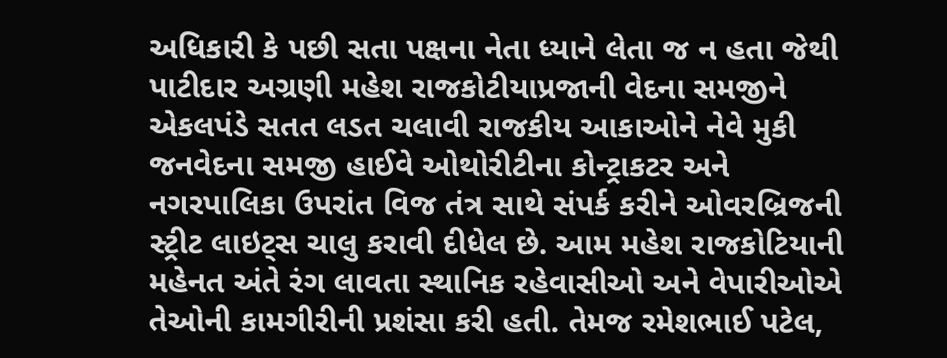અધિકારી કે પછી સતા પક્ષના નેતા ધ્યાને લેતા જ ન હતા જેથી પાટીદાર અગ્રણી મહેશ રાજકોટીયાપ્રજાની વેદના સમજીને એકલપંડે સતત લડત ચલાવી રાજકીય આકાઓને નેવે મુકી જનવેદના સમજી હાઈવે ઓથોરીટીના કોન્ટ્રાકટર અને નગરપાલિકા ઉપરાંત વિજ તંત્ર સાથે સંપર્ક કરીને ઓવરબ્રિજની સ્ટ્રીટ લાઇટ્સ ચાલુ કરાવી દીધેલ છે. આમ મહેશ રાજકોટિયાની મહેનત અંતે રંગ લાવતા સ્થાનિક રહેવાસીઓ અને વેપારીઓએ તેઓની કામગીરીની પ્રશંસા કરી હતી. તેમજ રમેશભાઈ પટેલ,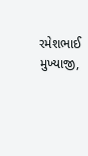રમેશભાઈ મુખ્યાજી,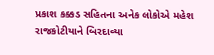પ્રકાશ કક્કડ સહિતના અનેક લોકોએ મહેશ રાજકોટીયાને બિરદાવ્યા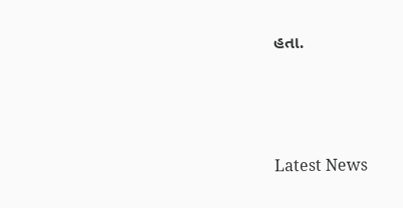હતા.






Latest News